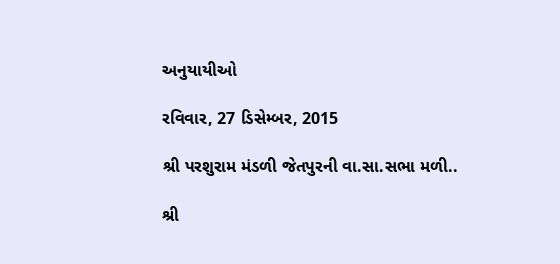અનુયાયીઓ

રવિવાર, 27 ડિસેમ્બર, 2015

શ્રી પરશુરામ મંડળી જેતપુરની વા.સા.સભા મળી..

શ્રી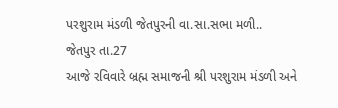પરશુરામ મંડળી જેતપુરની વા.સા.સભા મળી..
જેતપુર તા.27
આજે રવિવારે બ્રહ્મ સમાજની શ્રી પરશુરામ મંડળી અને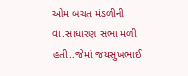ઓમ બચત મંડળીની વા.સાધારણ સભા મળી હતી..જેમાં જયસુખભાઈ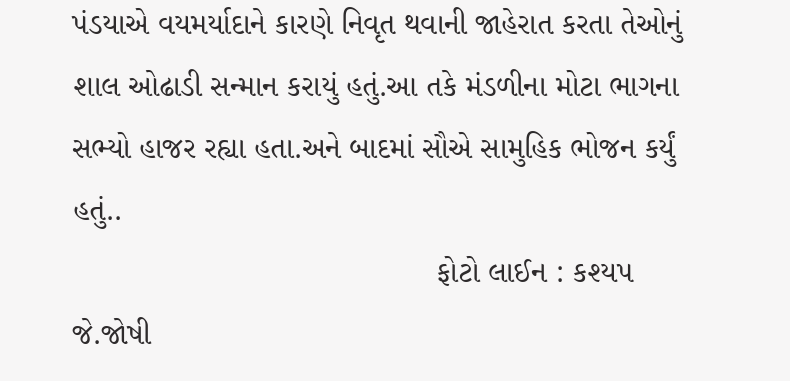પંડયાએ વયમર્યાદાને કારણે નિવૃત થવાની જાહેરાત કરતા તેઓનું શાલ ઓઢાડી સન્માન કરાયું હતું.આ તકે મંડળીના મોટા ભાગના સભ્યો હાજર રહ્યા હતા.અને બાદમાં સૌએ સામુહિક ભોજન કર્યું હતું..
                                          ફોટો લાઈન : કશ્યપ જે.જોષી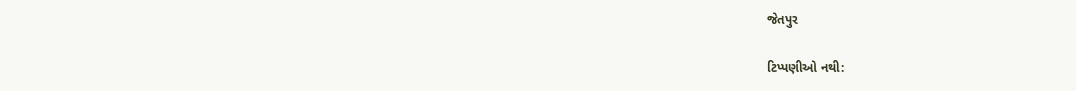જેતપુર

ટિપ્પણીઓ નથી: